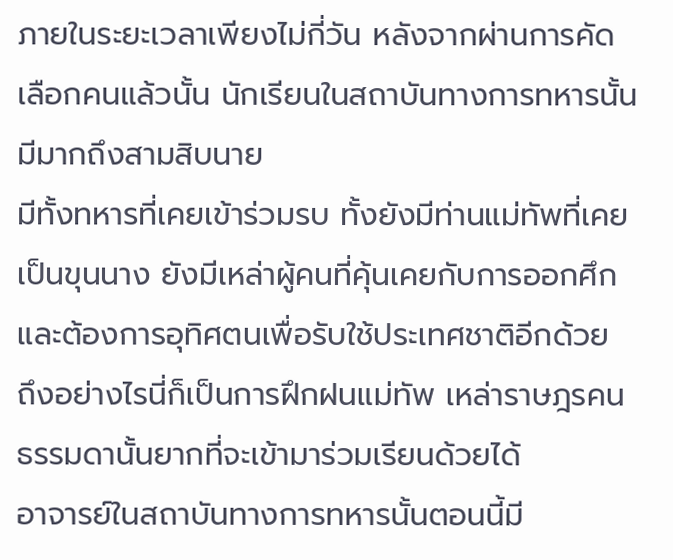ภายในระยะเวลาเพียงไม่กี่วัน หลังจากผ่านการคัดเลือกคนแล้วนั้น นักเรียนในสถาบันทางการทหารนั้นมีมากถึงสามสิบนาย
มีทั้งทหารที่เคยเข้าร่วมรบ ทั้งยังมีท่านแม่ทัพที่เคยเป็นขุนนาง ยังมีเหล่าผู้คนที่คุ้นเคยกับการออกศึกและต้องการอุทิศตนเพื่อรับใช้ประเทศชาติอีกด้วย
ถึงอย่างไรนี่ก็เป็นการฝึกฝนแม่ทัพ เหล่าราษฎรคนธรรมดานั้นยากที่จะเข้ามาร่วมเรียนด้วยได้
อาจารย์ในสถาบันทางการทหารนั้นตอนนี้มี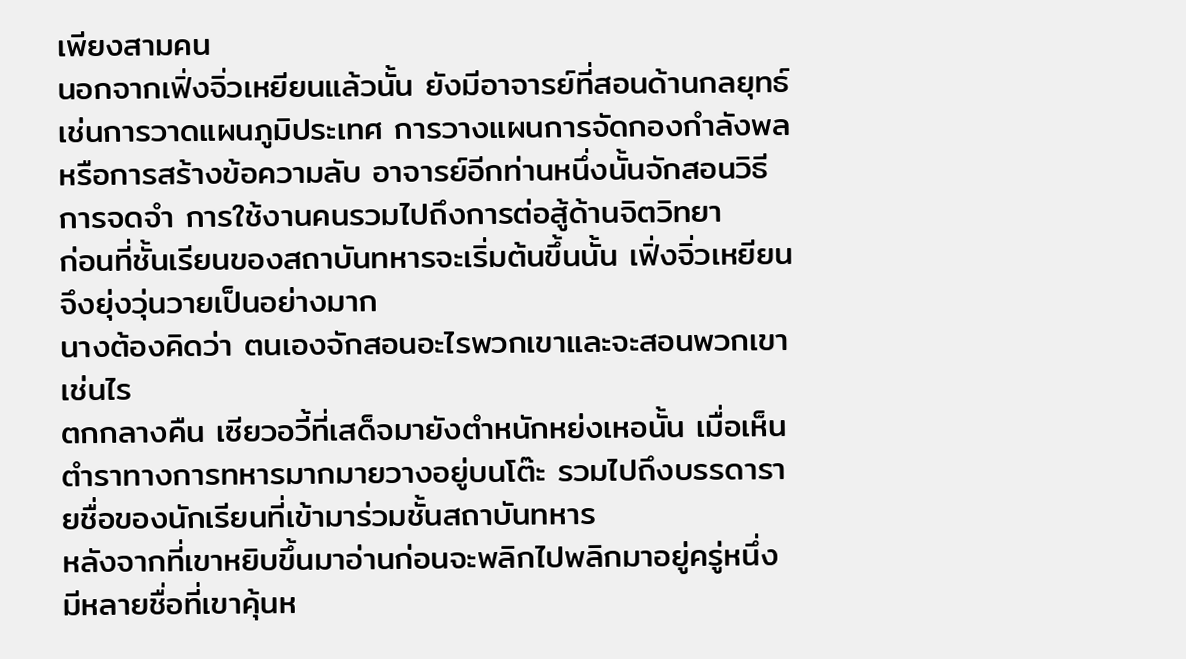เพียงสามคน
นอกจากเฟิ่งจิ่วเหยียนแล้วนั้น ยังมีอาจารย์ที่สอนด้านกลยุทธ์ เช่นการวาดแผนภูมิประเทศ การวางแผนการจัดกองกำลังพล หรือการสร้างข้อความลับ อาจารย์อีกท่านหนึ่งนั้นจักสอนวิธีการจดจำ การใช้งานคนรวมไปถึงการต่อสู้ด้านจิตวิทยา
ก่อนที่ชั้นเรียนของสถาบันทหารจะเริ่มต้นขึ้นนั้น เฟิ่งจิ่วเหยียนจึงยุ่งวุ่นวายเป็นอย่างมาก
นางต้องคิดว่า ตนเองจักสอนอะไรพวกเขาและจะสอนพวกเขาเช่นไร
ตกกลางคืน เซียวอวี้ที่เสด็จมายังตำหนักหย่งเหอนั้น เมื่อเห็นตำราทางการทหารมากมายวางอยู่บนโต๊ะ รวมไปถึงบรรดารายชื่อของนักเรียนที่เข้ามาร่วมชั้นสถาบันทหาร
หลังจากที่เขาหยิบขึ้นมาอ่านก่อนจะพลิกไปพลิกมาอยู่ครู่หนึ่ง
มีหลายชื่อที่เขาคุ้นห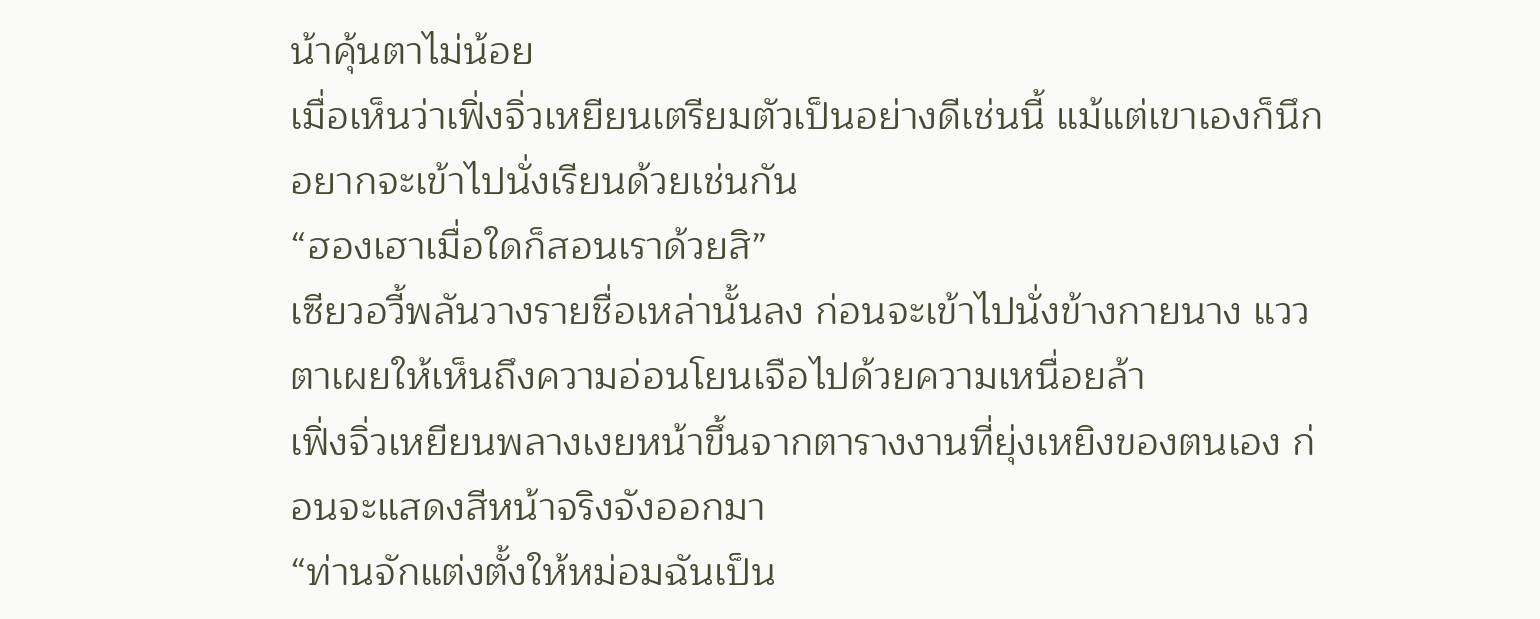น้าคุ้นตาไม่น้อย
เมื่อเห็นว่าเฟิ่งจิ่วเหยียนเตรียมตัวเป็นอย่างดีเช่นนี้ แม้แต่เขาเองก็นึกอยากจะเข้าไปนั่งเรียนด้วยเช่นกัน
“ฮองเฮาเมื่อใดก็สอนเราด้วยสิ”
เซียวอวี้พลันวางรายชื่อเหล่านั้นลง ก่อนจะเข้าไปนั่งข้างกายนาง แววตาเผยให้เห็นถึงความอ่อนโยนเจือไปด้วยความเหนื่อยล้า
เฟิ่งจิ่วเหยียนพลางเงยหน้าขึ้นจากตารางงานที่ยุ่งเหยิงของตนเอง ก่อนจะแสดงสีหน้าจริงจังออกมา
“ท่านจักแต่งตั้งให้หม่อมฉันเป็น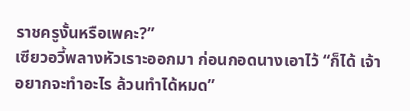ราชครูงั้นหรือเพคะ?”
เซียวอวี้พลางหัวเราะออกมา ก่อนกอดนางเอาไว้ “ก็ได้ เจ้าอยากจะทำอะไร ล้วนทำได้หมด”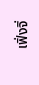เฟิ่งจิ่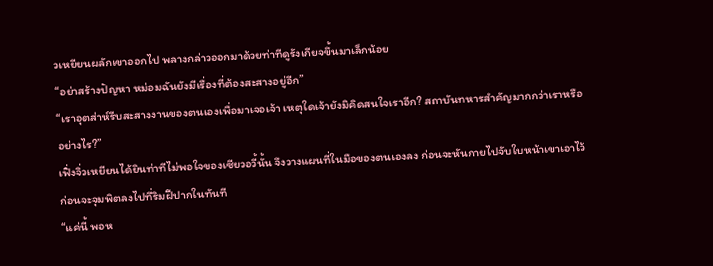วเหยียนผลักเขาออกไป พลางกล่าวออกมาด้วยท่าทีดูรังเกียจขึ้นมาเล็กน้อย
“อย่าสร้างปัญหา หม่อมฉันยังมีเรื่องที่ต้องสะสางอยู่อีก”
“เราอุตส่าห์รีบสะสางงานของตนเองเพื่อมาเจอเจ้า เหตุใดเจ้ายังมิคิดสนใจเราอีก? สถาบันทหารสำคัญมากกว่าเราหรืออย่างไร?”
เฟิ่งจิ่วเหยียนได้ยินท่าทีไม่พอใจของเซียวอวี้นั้น จึงวางแผนที่ในมือของตนเองลง ก่อนจะหันกายไปจับใบหน้าเขาเอาไว้ ก่อนจะจุมพิตลงไปที่ริมฝีปากในทันที
“แค่นี้ พอห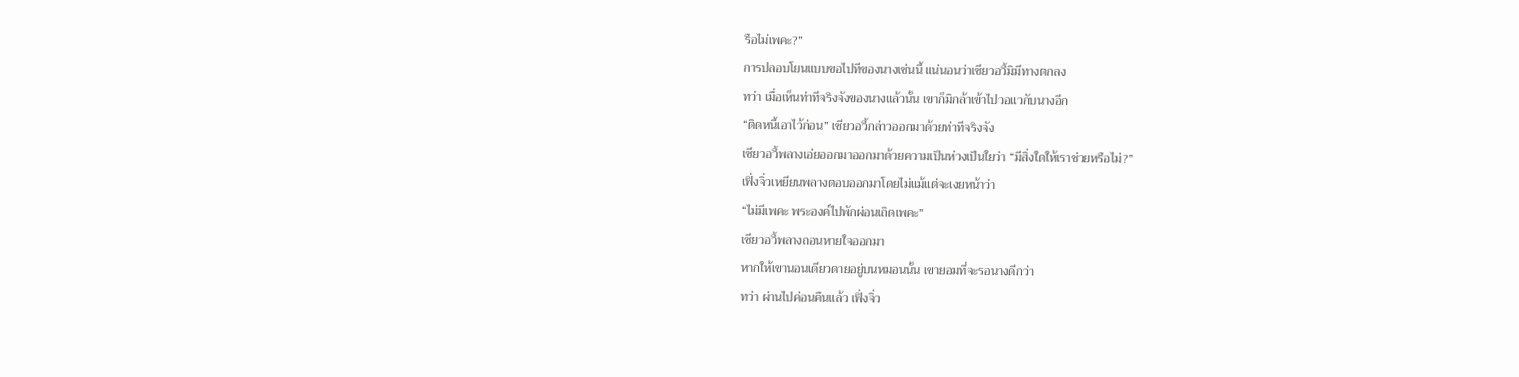รือไม่เพคะ?”
การปลอบโยนแบบขอไปทีของนางเช่นนี้ แน่นอนว่าเซียวอวี้มิมีทางตกลง
ทว่า เมื่อเห็นท่าทีจริงจังของนางแล้วนั้น เขาก็มิกล้าเข้าไปวอแวกับนางอีก
“ติดหนี้เอาไว้ก่อน” เซียวอวี้กล่าวออกมาด้วยท่าทีจริงจัง
เซียวอวี้พลางเอ่ยออกมาออกมาด้วยความเป็นห่วงเป็นใยว่า “มีสิ่งใดให้เราช่วยหรือไม่?”
เฟิ่งจิ่วเหยียนพลางตอบออกมาโดยไม่แม้แต่จะเงยหน้าว่า
“ไม่มีเพคะ พระองค์ไปพักผ่อนเถิดเพคะ”
เซียวอวี้พลางถอนหายใจออกมา
หากให้เขานอนเดียวดายอยู่บนหมอนนั้น เขายอมที่จะรอนางดีกว่า
ทว่า ผ่านไปค่อนคืนแล้ว เฟิ่งจิ่ว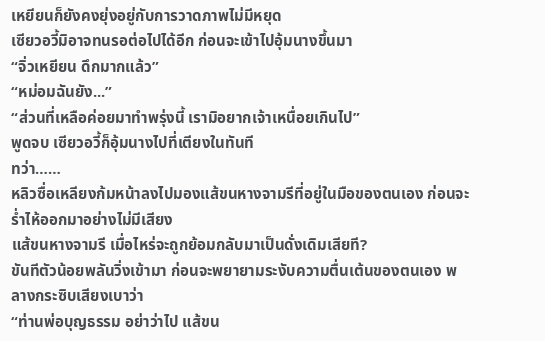เหยียนก็ยังคงยุ่งอยู่กับการวาดภาพไม่มีหยุด
เซียวอวี้มิอาจทนรอต่อไปได้อีก ก่อนจะเข้าไปอุ้มนางขึ้นมา
“จิ่วเหยียน ดึกมากแล้ว”
“หม่อมฉันยัง...”
“ส่วนที่เหลือค่อยมาทำพรุ่งนี้ เรามิอยากเจ้าเหนื่อยเกินไป”
พูดจบ เซียวอวี้ก็อุ้มนางไปที่เตียงในทันที
ทว่า……
หลิวซื่อเหลียงก้มหน้าลงไปมองแส้ขนหางจามรีที่อยู่ในมือของตนเอง ก่อนจะร่ำไห้ออกมาอย่างไม่มีเสียง
แส้ขนหางจามรี เมื่อไหร่จะถูกย้อมกลับมาเป็นดั่งเดิมเสียที?
ขันทีตัวน้อยพลันวิ่งเข้ามา ก่อนจะพยายามระงับความตื่นเต้นของตนเอง พลางกระซิบเสียงเบาว่า
“ท่านพ่อบุญธรรม อย่าว่าไป แส้ขน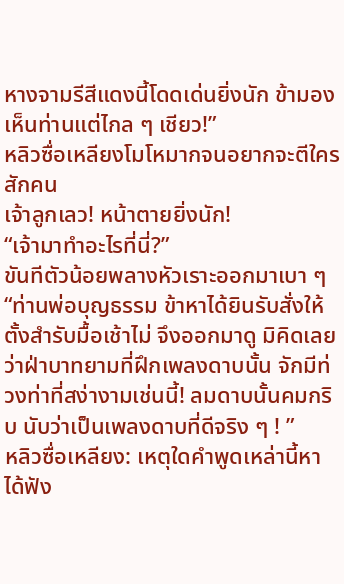หางจามรีสีแดงนี้โดดเด่นยิ่งนัก ข้ามองเห็นท่านแต่ไกล ๆ เชียว!”
หลิวซื่อเหลียงโมโหมากจนอยากจะตีใครสักคน
เจ้าลูกเลว! หน้าตายยิ่งนัก!
“เจ้ามาทำอะไรที่นี่?”
ขันทีตัวน้อยพลางหัวเราะออกมาเบา ๆ “ท่านพ่อบุญธรรม ข้าหาได้ยินรับสั่งให้ตั้งสำรับมื้อเช้าไม่ จึงออกมาดู มิคิดเลยว่าฝ่าบาทยามที่ฝึกเพลงดาบนั้น จักมีท่วงท่าที่สง่างามเช่นนี้! ลมดาบนั้นคมกริบ นับว่าเป็นเพลงดาบที่ดีจริง ๆ ! ”
หลิวซื่อเหลียง: เหตุใดคำพูดเหล่านี้หาได้ฟัง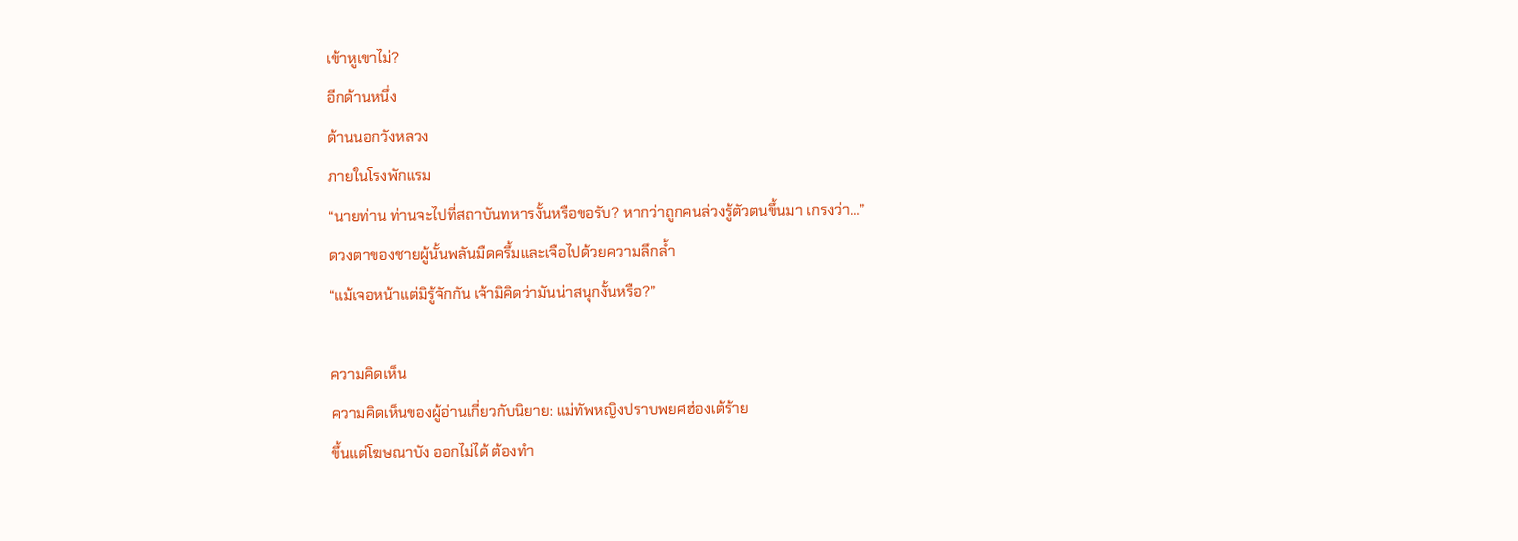เข้าหูเขาไม่?
อีกด้านหนึ่ง
ด้านนอกวังหลวง
ภายในโรงพักแรม
“นายท่าน ท่านจะไปที่สถาบันทหารงั้นหรือขอรับ? หากว่าถูกคนล่วงรู้ตัวตนขึ้นมา เกรงว่า…”
ดวงตาของชายผู้นั้นพลันมืดครึ้มและเจือไปด้วยความลึกล้ำ
“แม้เจอหน้าแต่มิรู้จักกัน เจ้ามิคิดว่ามันน่าสนุกงั้นหรือ?”

ความคิดเห็น
ความคิดเห็นของผู้อ่านเกี่ยวกับนิยาย: แม่ทัพหญิงปราบพยศฮ่องเต้ร้าย
ขึ้นแต่โฆษณาบัง ออกไม่ได้ ต้องทำ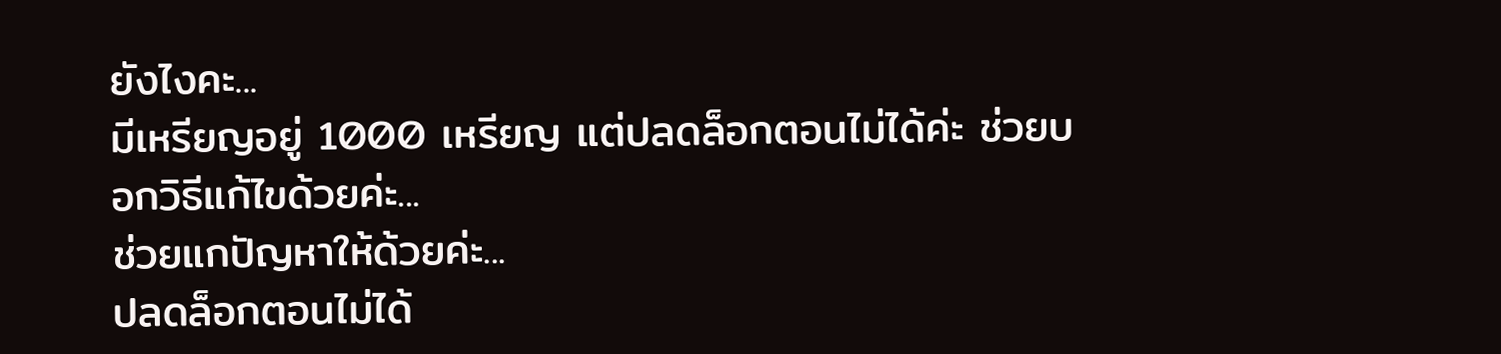ยังไงคะ...
มีเหรียญอยู่ 1000 เหรียญ แต่ปลดล็อกตอนไม่ได้ค่ะ ช่วยบอกวิธีแก้ไขด้วยค่ะ...
ช่วยแกปัญหาให้ด้วยค่ะ...
ปลดล็อกตอนไม่ได้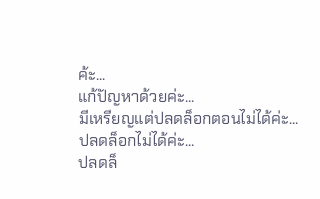ค้ะ...
แก้ปัญหาด้วยค่ะ...
มีเหรียญแต่ปลดล็อกตอนไม่ได้ค่ะ...
ปลดล็อกไม่ได้ค่ะ...
ปลดล็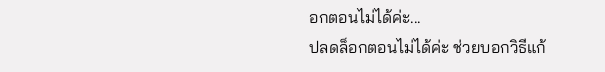อกตอนไม่ได้ค่ะ...
ปลดล็อกตอนไม่ได้ค่ะ ช่วยบอกวิธีแก้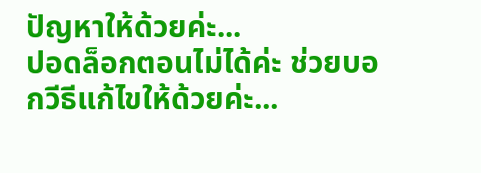ปัญหาให้ด้วยค่ะ...
ปอดล็อกตอนไม่ได้ค่ะ ช่วยบอกวีธีแก้ไขให้ด้วยค่ะ...